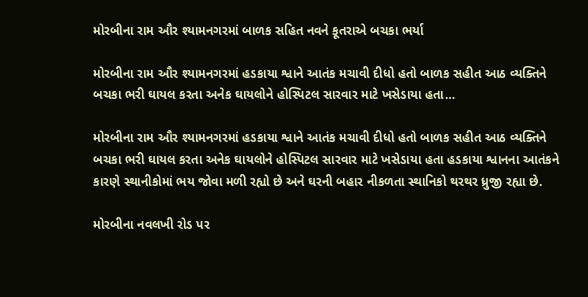મોરબીના રામ ઔર શ્યામનગરમાં બાળક સહિત નવને કૂતરાએ બચકા ભર્યા

મોરબીના રામ ઔર શ્યામનગરમાં હડકાયા શ્વાને આતંક મચાવી દીધો હતો બાળક સહીત આઠ વ્યક્તિને બચકા ભરી ઘાયલ કરતા અનેક ઘાયલોને હોસ્પિટલ સારવાર માટે ખસેડાયા હતા…

મોરબીના રામ ઔર શ્યામનગરમાં હડકાયા શ્વાને આતંક મચાવી દીધો હતો બાળક સહીત આઠ વ્યક્તિને બચકા ભરી ઘાયલ કરતા અનેક ઘાયલોને હોસ્પિટલ સારવાર માટે ખસેડાયા હતા હડકાયા શ્વાનના આતંકને કારણે સ્થાનીકોમાં ભય જોવા મળી રહ્યો છે અને ઘરની બહાર નીકળતા સ્થાનિકો થરથર ધ્રુજી રહ્યા છે.

મોરબીના નવલખી રોડ પર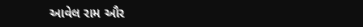આવેલ રામ ઔર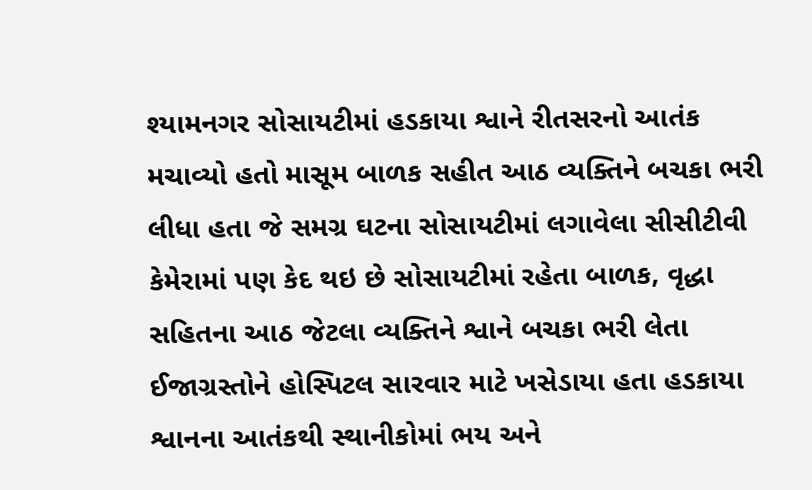શ્યામનગર સોસાયટીમાં હડકાયા શ્વાને રીતસરનો આતંક મચાવ્યો હતો માસૂમ બાળક સહીત આઠ વ્યક્તિને બચકા ભરી લીધા હતા જે સમગ્ર ઘટના સોસાયટીમાં લગાવેલા સીસીટીવી કેમેરામાં પણ કેદ થઇ છે સોસાયટીમાં રહેતા બાળક, વૃદ્ધા સહિતના આઠ જેટલા વ્યક્તિને શ્વાને બચકા ભરી લેતા ઈજાગ્રસ્તોને હોસ્પિટલ સારવાર માટે ખસેડાયા હતા હડકાયા શ્વાનના આતંકથી સ્થાનીકોમાં ભય અને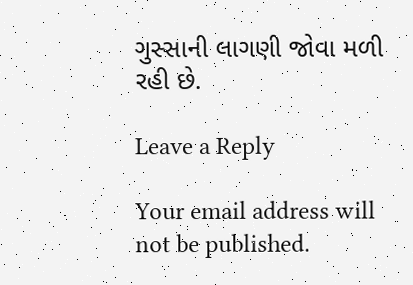ગુસ્સાની લાગણી જોવા મળી રહી છે.

Leave a Reply

Your email address will not be published.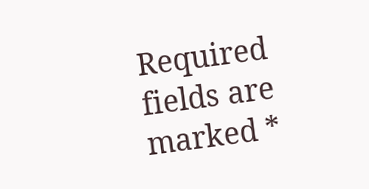Required fields are marked *